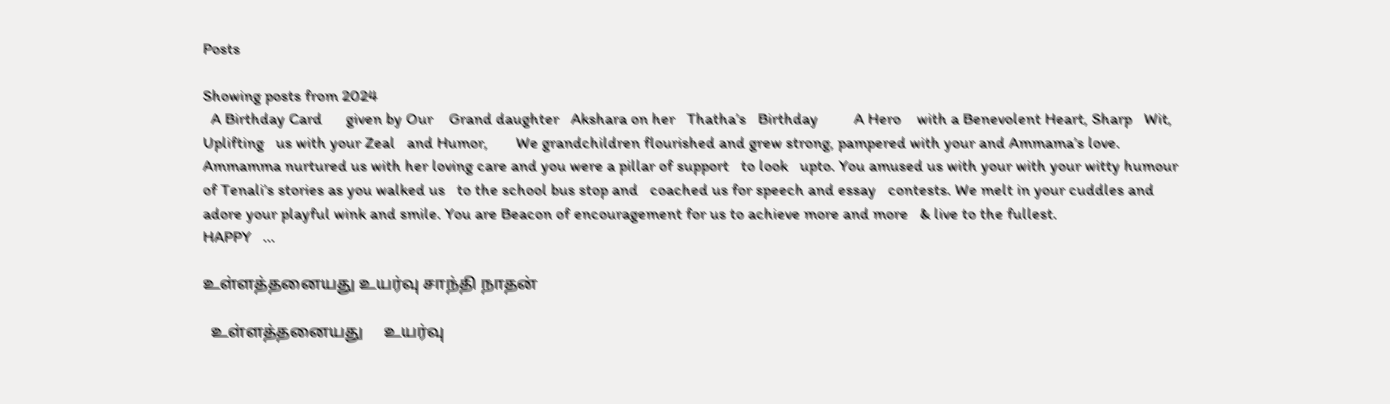Posts

Showing posts from 2024
  A Birthday Card      given by Our    Grand daughter   Akshara on her   Thatha’s   Birthday         A Hero    with a Benevolent Heart, Sharp   Wit, Uplifting   us with your Zeal   and Humor,       We grandchildren flourished and grew strong, pampered with your and Ammama’s love. Ammamma nurtured us with her loving care and you were a pillar of support   to look   upto. You amused us with your with your witty humour of Tenali’s stories as you walked us   to the school bus stop and   coached us for speech and essay   contests. We melt in your cuddles and adore your playful wink and smile. You are Beacon of encouragement for us to achieve more and more   & live to the fullest.                         HAPPY   ...

உள்ளத்தனையது உயர்வு சாந்தி நாதன்

  உள்ளத்தனையது     உயர்வு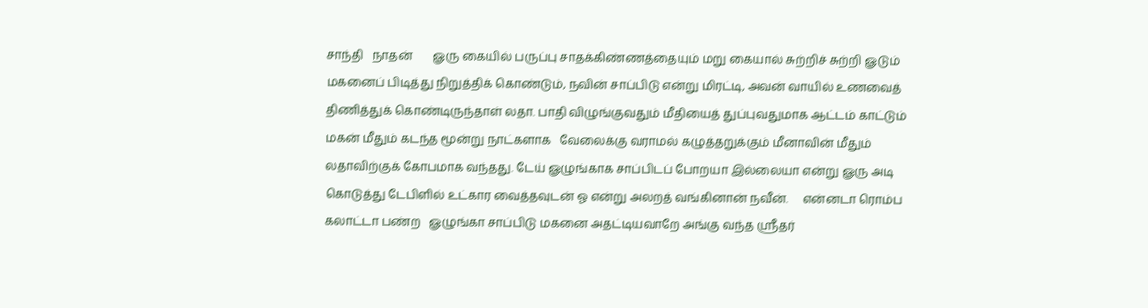சாந்தி   நாதன்       ௐரு கையில் பருப்பு சாதக்கிண்ணத்தையும் மறு கையால் சுற்றிச் சுற்றி ௐடும் மகனைப் பிடித்து நிறுத்திக் கொண்டும், நவின் சாப்பிடு என்று மிரட்டி, அவன் வாயில் உணவைத் திணித்துக் கொண்டிருந்தாள் லதா. பாதி விழுங்குவதும் மீதியைத் துப்புவதுமாக ஆட்டம் காட்டும் மகன் மீதும் கடந்த மூன்று நாட்களாக   வேலைக்கு வராமல் கழுத்தறுக்கும் மீனாவின் மீதும் லதாவிற்குக் கோபமாக வந்தது. டேய் ௐழுங்காக சாப்பிடப் போறயா இல்லையா என்று ௐரு அடி கொடுத்து டேபிளில் உட்கார வைத்தவுடன் ஓ என்று அலறத் வங்கினான் நவீன்.     என்னடா ரொம்ப கலாட்டா பண்ற   ௐழுங்கா சாப்பிடு மகனை அதட்டியவாறே அங்கு வந்த ஸ்ரீதர்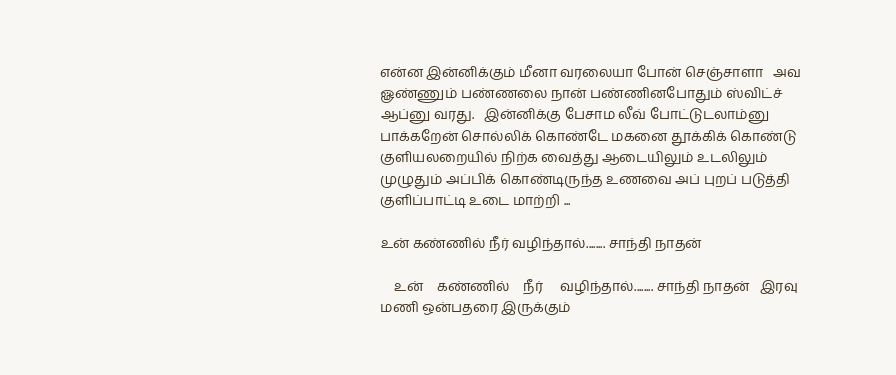என்ன இன்னிக்கும் மீனா வரலையா போன் செஞ்சாளா   அவ ௐண்ணும் பண்ணலை நான் பண்ணினபோதும் ஸ்விட்ச் ஆப்னு வரது.   இன்னிக்கு பேசாம லீவ் போட்டுடலாம்னு பாக்கறேன் சொல்லிக் கொண்டே மகனை தூக்கிக் கொண்டு குளியலறையில் நிற்க வைத்து ஆடையிலும் உடலிலும் முழுதும் அப்பிக் கொண்டிருந்த உணவை அப் புறப் படுத்தி குளிப்பாட்டி உடை மாற்றி ...

உன் கண்ணில் நீர் வழிந்தால்........ சாந்தி நாதன்

    உன்    கண்ணில்    நீர்     வழிந்தால்........ சாந்தி நாதன்   இரவு மணி ஒன்பதரை இருக்கும்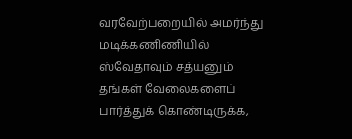வரவேற்பறையில் அமர்ந்து மடிக்கணிணியில் ஸ்வேதாவும் சத்யனும் தங்கள் வேலைகளைப் பார்த்துக் கொண்டிருக்க,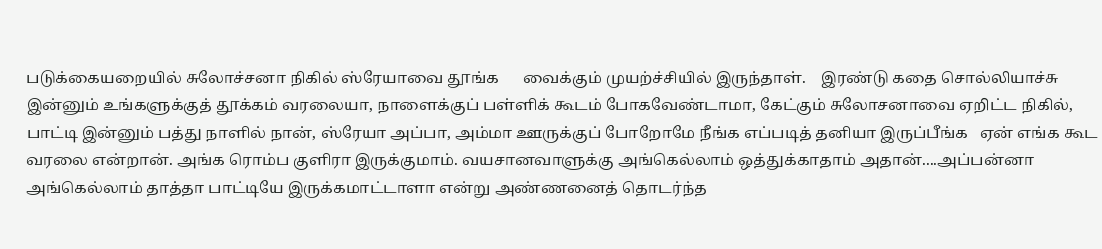படுக்கையறையில் சுலோச்சனா நிகில் ஸ்ரேயாவை தூங்க      வைக்கும் முயற்ச்சியில் இருந்தாள்.    இரண்டு கதை சொல்லியாச்சு இன்னும் உங்களுக்குத் தூக்கம் வரலையா, நாளைக்குப் பள்ளிக் கூடம் போகவேண்டாமா, கேட்கும் சுலோசனாவை ஏறிட்ட நிகில், பாட்டி இன்னும் பத்து நாளில் நான், ஸ்ரேயா அப்பா, அம்மா ஊருக்குப் போறோமே நீங்க எப்படித் தனியா இருப்பீங்க   ஏன் எங்க கூட வரலை என்றான். அங்க ரொம்ப குளிரா இருக்குமாம். வயசானவாளுக்கு அங்கெல்லாம் ஒத்துக்காதாம் அதான்....அப்பன்னா அங்கெல்லாம் தாத்தா பாட்டியே இருக்கமாட்டாளா என்று அண்ணனைத் தொடர்ந்த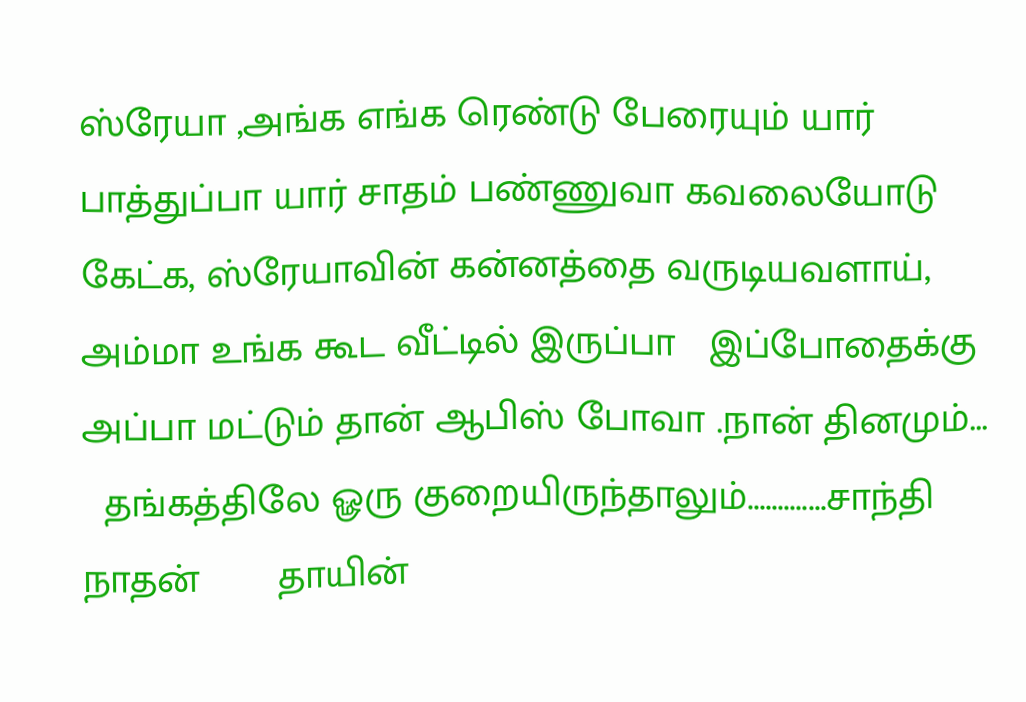ஸ்ரேயா ,அங்க எங்க ரெண்டு பேரையும் யார் பாத்துப்பா யார் சாதம் பண்ணுவா கவலையோடு கேட்க, ஸ்ரேயாவின் கன்னத்தை வருடியவளாய், அம்மா உங்க கூட வீட்டில் இருப்பா   இப்போதைக்கு அப்பா மட்டும் தான் ஆபிஸ் போவா .நான் தினமும்...
  தங்கத்திலே ௐரு குறையிருந்தாலும்.............சாந்தி நாதன்       தாயின்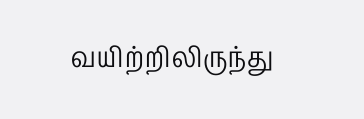வயிற்றிலிருந்து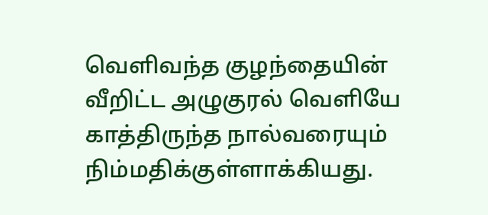வெளிவந்த குழந்தையின் வீறிட்ட அழுகுரல் வெளியே காத்திருந்த நால்வரையும்   நிம்மதிக்குள்ளாக்கியது.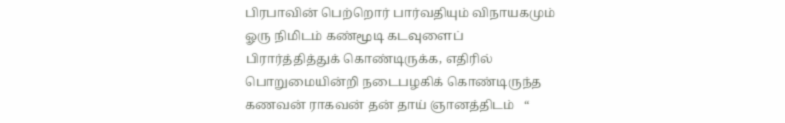பிரபாவின் பெற்றொர் பார்வதியும் விநாயகமும் ௐரு நிமிடம் கண்மூடி கடவுளைப் பிரார்த்தித்துக் கொண்டிருக்க, எதிரில் பொறுமையின்றி நடைபழகிக் கொண்டிருந்த கணவன் ராகவன் தன் தாய் ஞானத்திடம்   “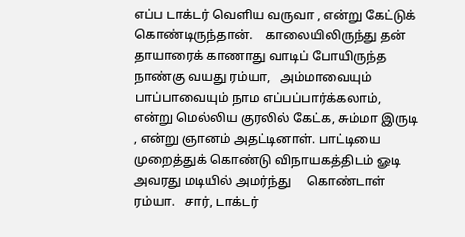எப்ப டாக்டர் வெளிய வருவா , என்று கேட்டுக் கொண்டிருந்தான்.    காலையிலிருந்து தன் தாயாரைக் காணாது வாடிப் போயிருந்த நாண்கு வயது ரம்யா,   அம்மாவையும் பாப்பாவையும் நாம எப்பப்பார்க்கலாம், என்று மெல்லிய குரலில் கேட்க, சும்மா இருடி , என்று ஞானம் அதட்டினாள். பாட்டியை முறைத்துக் கொண்டு விநாயகத்திடம் ௐடி அவரது மடியில் அமர்ந்து     கொண்டாள் ரம்யா.   சார், டாக்டர்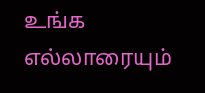உங்க   எல்லாரையும்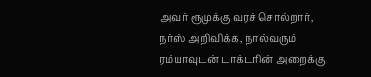அவர் ரூமுக்கு வரச் சொல்றார், நர்ஸ் அறிவிக்க, நால்வரும் ரம்யாவுடன் டாக்டரின் அறைக்கு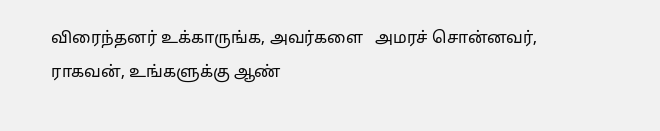விரைந்தனர் உக்காருங்க, அவர்களை   அமரச் சொன்னவர், ராகவன், உங்களுக்கு ஆண்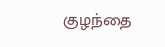குழந்தை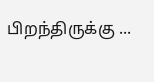பிறந்திருக்கு ...